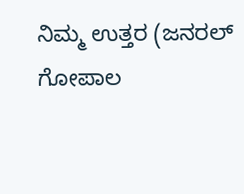ನಿಮ್ಮ ಉತ್ತರ (ಜನರಲ್ ಗೋಪಾಲ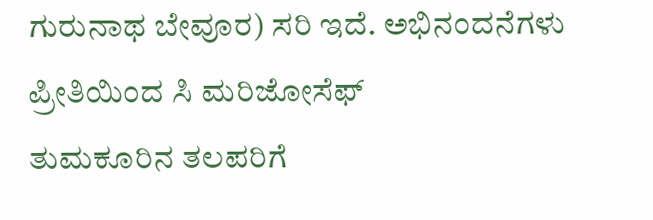ಗುರುನಾಥ ಬೇವೂರ) ಸರಿ ಇದೆ. ಅಭಿನಂದನೆಗಳು
ಪ್ರೀತಿಯಿಂದ ಸಿ ಮರಿಜೋಸೆಫ್
ತುಮಕೂರಿನ ತಲಪರಿಗೆ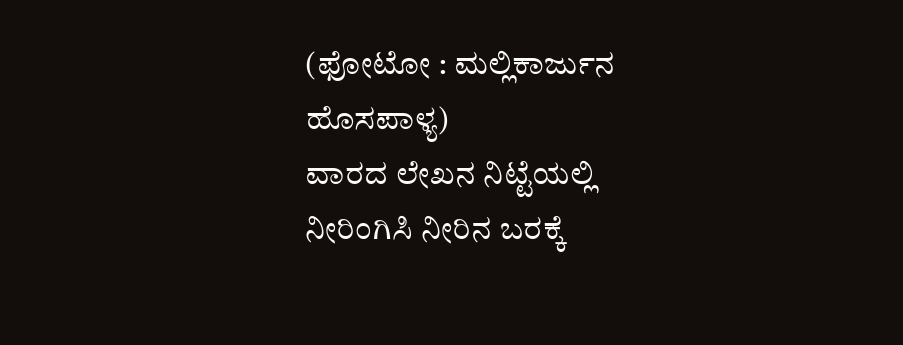(ಫೋಟೋ : ಮಲ್ಲಿಕಾರ್ಜುನ ಹೊಸಪಾಳ್ಯ)
ವಾರದ ಲೇಖನ ನಿಟ್ಟೆಯಲ್ಲಿ ನೀರಿಂಗಿಸಿ ನೀರಿನ ಬರಕ್ಕೆ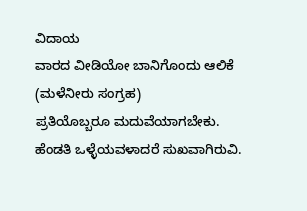ವಿದಾಯ
ವಾರದ ವೀಡಿಯೋ ಬಾನಿಗೊಂದು ಆಲಿಕೆ (ಮಳೆನೀರು ಸಂಗ್ರಹ)
ಪ್ರತಿಯೊಬ್ಬರೂ ಮದುವೆಯಾಗಬೇಕು. ಹೆಂಡತಿ ಒಳ್ಳೆಯವಳಾದರೆ ಸುಖವಾಗಿರುವಿ.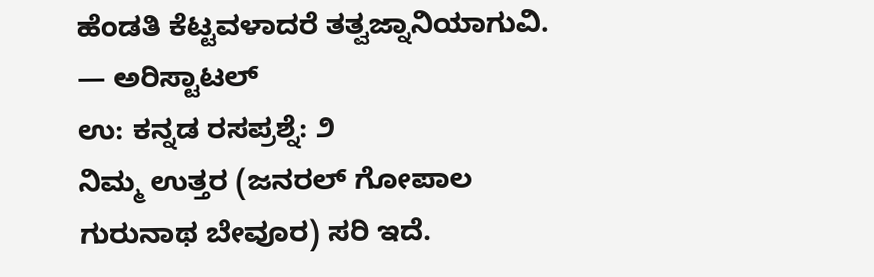ಹೆಂಡತಿ ಕೆಟ್ಟವಳಾದರೆ ತತ್ವಜ್ನಾನಿಯಾಗುವಿ.
— ಅರಿಸ್ಟಾಟಲ್
ಉ: ಕನ್ನಡ ರಸಪ್ರಶ್ನೆ: ೨
ನಿಮ್ಮ ಉತ್ತರ (ಜನರಲ್ ಗೋಪಾಲ ಗುರುನಾಥ ಬೇವೂರ) ಸರಿ ಇದೆ.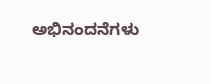ಅಭಿನಂದನೆಗಳು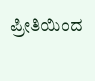ಪ್ರೀತಿಯಿಂದ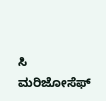ಸಿ ಮರಿಜೋಸೆಫ್